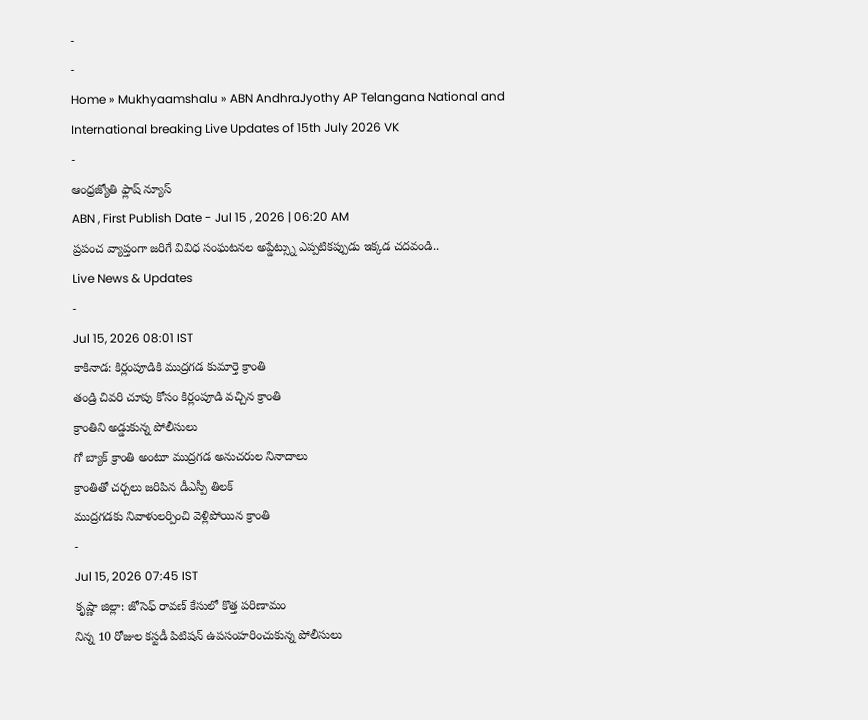-
-
Home » Mukhyaamshalu » ABN AndhraJyothy AP Telangana National and International breaking Live Updates of 15th July 2026 VK
-
ఆంధ్రజ్యోతి ఫ్లాష్ న్యూస్
ABN , First Publish Date - Jul 15 , 2026 | 06:20 AM
ప్రపంచ వ్యాప్తంగా జరిగే వివిధ సంఘటనల అప్డేట్స్ను ఎప్పటికప్పుడు ఇక్కడ చదవండి..
Live News & Updates
-
Jul 15, 2026 08:01 IST
కాకినాడ: కిర్లంపూడికి ముద్రగడ కుమార్తె క్రాంతి
తండ్రి చివరి చూపు కోసం కిర్లంపూడి వచ్చిన క్రాంతి
క్రాంతిని అడ్డుకున్న పోలీసులు
గో బ్యాక్ క్రాంతి అంటూ ముద్రగడ అనుచరుల నినాదాలు
క్రాంతితో చర్చలు జరిపిన డీఎస్పీ తిలక్
ముద్రగడకు నివాళులర్పించి వెళ్లిపోయిన క్రాంతి
-
Jul 15, 2026 07:45 IST
కృష్ణా జిల్లా: జోసెఫ్ రావణ్ కేసులో కొత్త పరిణామం
నిన్న 10 రోజుల కస్టడీ పిటిషన్ ఉపసంహరించుకున్న పోలీసులు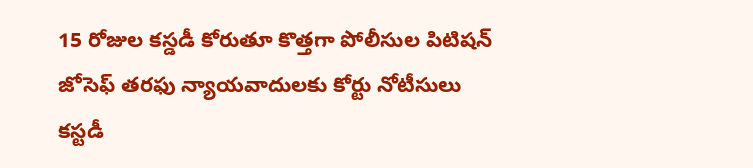15 రోజుల కస్డడీ కోరుతూ కొత్తగా పోలీసుల పిటిషన్
జోసెఫ్ తరఫు న్యాయవాదులకు కోర్టు నోటీసులు
కస్టడీ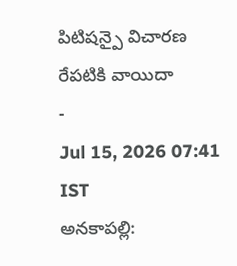పిటిషన్పై విచారణ రేపటికి వాయిదా
-
Jul 15, 2026 07:41 IST
అనకాపల్లి: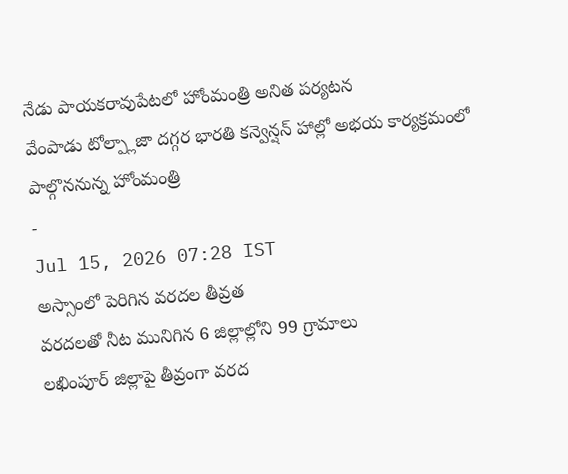నేడు పాయకరావుపేటలో హోంమంత్రి అనిత పర్యటన
వేంపాడు టోల్ప్లాజా దగ్గర భారతి కన్వెన్షన్ హాల్లో అభయ కార్యక్రమంలో పాల్గొననున్న హోంమంత్రి
-
Jul 15, 2026 07:28 IST
అస్సాంలో పెరిగిన వరదల తీవ్రత
వరదలతో నీట మునిగిన 6 జిల్లాల్లోని 99 గ్రామాలు
లఖింపూర్ జిల్లాపై తీవ్రంగా వరద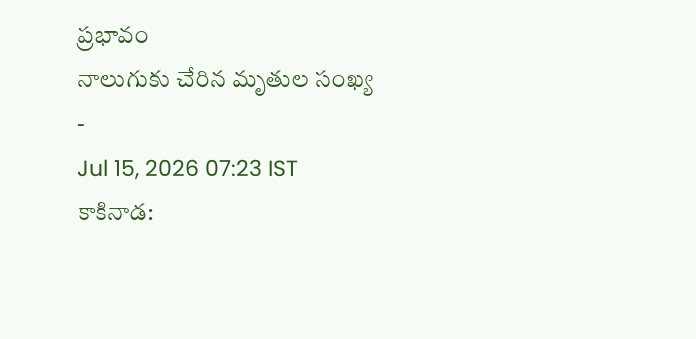ప్రభావం
నాలుగుకు చేరిన మృతుల సంఖ్య
-
Jul 15, 2026 07:23 IST
కాకినాడ: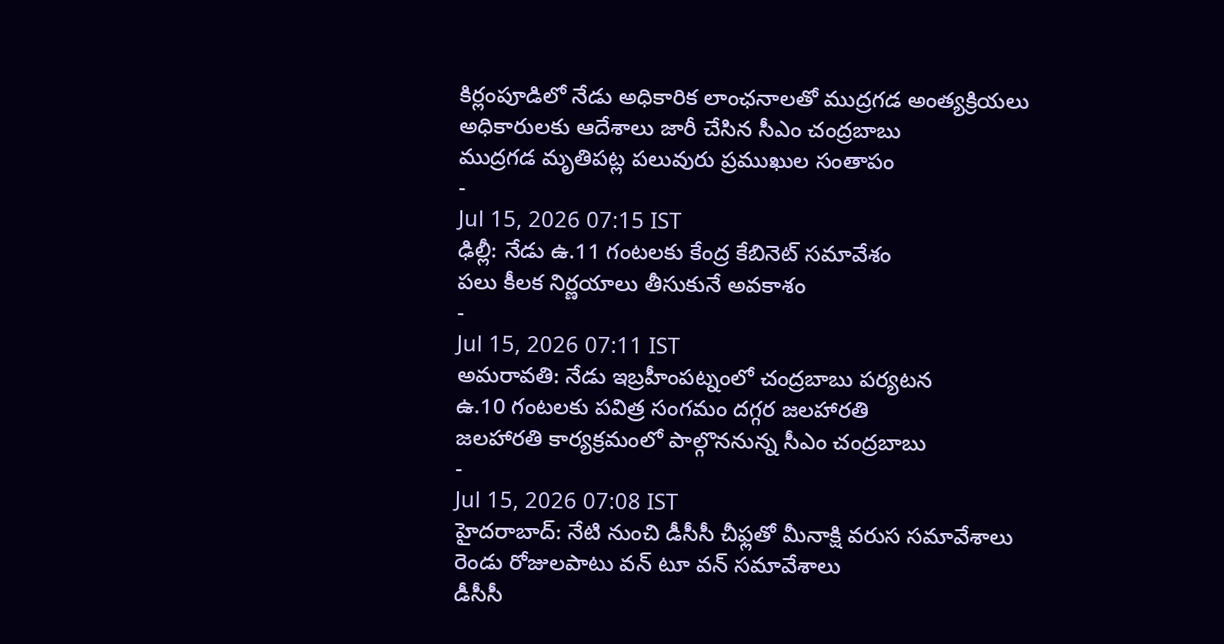కిర్లంపూడిలో నేడు అధికారిక లాంఛనాలతో ముద్రగడ అంత్యక్రియలు
అధికారులకు ఆదేశాలు జారీ చేసిన సీఎం చంద్రబాబు
ముద్రగడ మృతిపట్ల పలువురు ప్రముఖుల సంతాపం
-
Jul 15, 2026 07:15 IST
ఢిల్లీ: నేడు ఉ.11 గంటలకు కేంద్ర కేబినెట్ సమావేశం
పలు కీలక నిర్ణయాలు తీసుకునే అవకాశం
-
Jul 15, 2026 07:11 IST
అమరావతి: నేడు ఇబ్రహీంపట్నంలో చంద్రబాబు పర్యటన
ఉ.10 గంటలకు పవిత్ర సంగమం దగ్గర జలహారతి
జలహారతి కార్యక్రమంలో పాల్గొననున్న సీఎం చంద్రబాబు
-
Jul 15, 2026 07:08 IST
హైదరాబాద్: నేటి నుంచి డీసీసీ చీఫ్లతో మీనాక్షి వరుస సమావేశాలు
రెండు రోజులపాటు వన్ టూ వన్ సమావేశాలు
డీసీసీ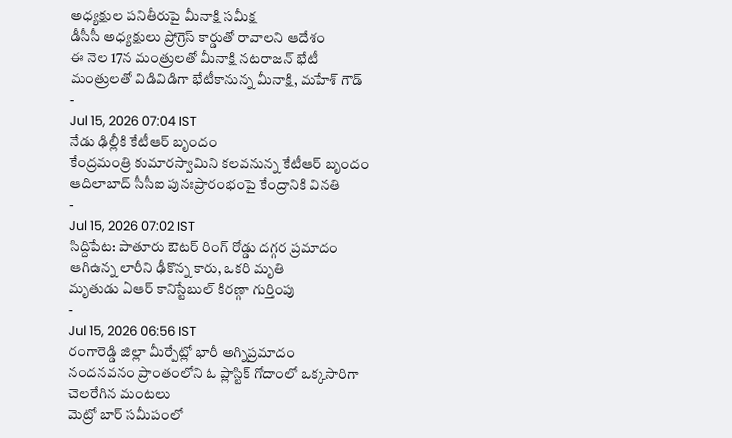అధ్యక్షుల పనితీరుపై మీనాక్షి సమీక్ష
డీసీసీ అధ్యక్షులు ప్రోగ్రెస్ కార్డుతో రావాలని ఆదేశం
ఈ నెల 17న మంత్రులతో మీనాక్షి నటరాజన్ భేటీ
మంత్రులతో విడివిడిగా భేటీకానున్న మీనాక్షి, మహేశ్ గౌడ్
-
Jul 15, 2026 07:04 IST
నేడు ఢిల్లీకి కేటీఆర్ బృందం
కేంద్రమంత్రి కుమారస్వామిని కలవనున్న కేటీఆర్ బృందం
ఆదిలాబాద్ సీసీఐ పునఃప్రారంభంపై కేంద్రానికి వినతి
-
Jul 15, 2026 07:02 IST
సిద్దిపేట: పాతూరు ఔటర్ రింగ్ రోడ్డు దగ్గర ప్రమాదం
ఆగిఉన్న లారీని ఢీకొన్న కారు, ఒకరి మృతి
మృతుడు ఏఆర్ కానిస్టేబుల్ కిరణ్గా గుర్తింపు
-
Jul 15, 2026 06:56 IST
రంగారెడ్డి జిల్లా మీర్పేట్లో భారీ అగ్నిప్రమాదం
నందనవనం ప్రాంతంలోని ఓ ప్లాస్టిక్ గోదాంలో ఒక్కసారిగా చెలరేగిన మంటలు
మెట్రో బార్ సమీపంలో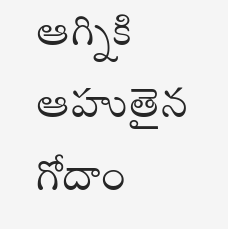ఆగ్నికి ఆహుతైన గోదాం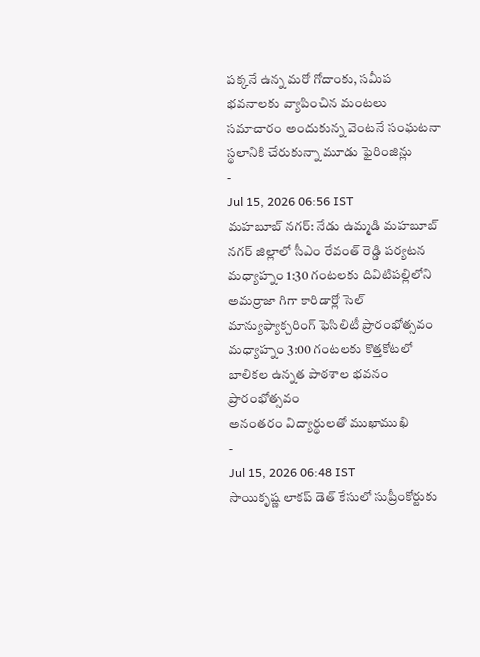పక్కనే ఉన్న మరో గోదాంకు, సమీప భవనాలకు వ్యాపించిన మంటలు
సమాచారం అందుకున్న వెంటనే సంఘటనా స్థలానికి చేరుకున్నా మూడు ఫైరింజిన్లు
-
Jul 15, 2026 06:56 IST
మహబూబ్ నగర్: నేడు ఉమ్మడి మహబూబ్ నగర్ జిల్లాలో సీఎం రేవంత్ రెడ్డి పర్యటన
మధ్యాహ్నం 1:30 గంటలకు దివిటిపల్లిలోని అమర్రాజా గిగా కారిడార్లో సెల్ మాన్యుఫ్యాక్చరింగ్ ఫెసిలిటీ ప్రారంభోత్సవం
మధ్యాహ్నం 3:00 గంటలకు కొత్తకోటలో బాలికల ఉన్నత పాఠశాల భవనం ప్రారంభోత్సవం
అనంతరం విద్యార్థులతో ముఖాముఖి
-
Jul 15, 2026 06:48 IST
సాయికృష్ణ లాకప్ డెత్ కేసులో సుప్రీంకోర్టుకు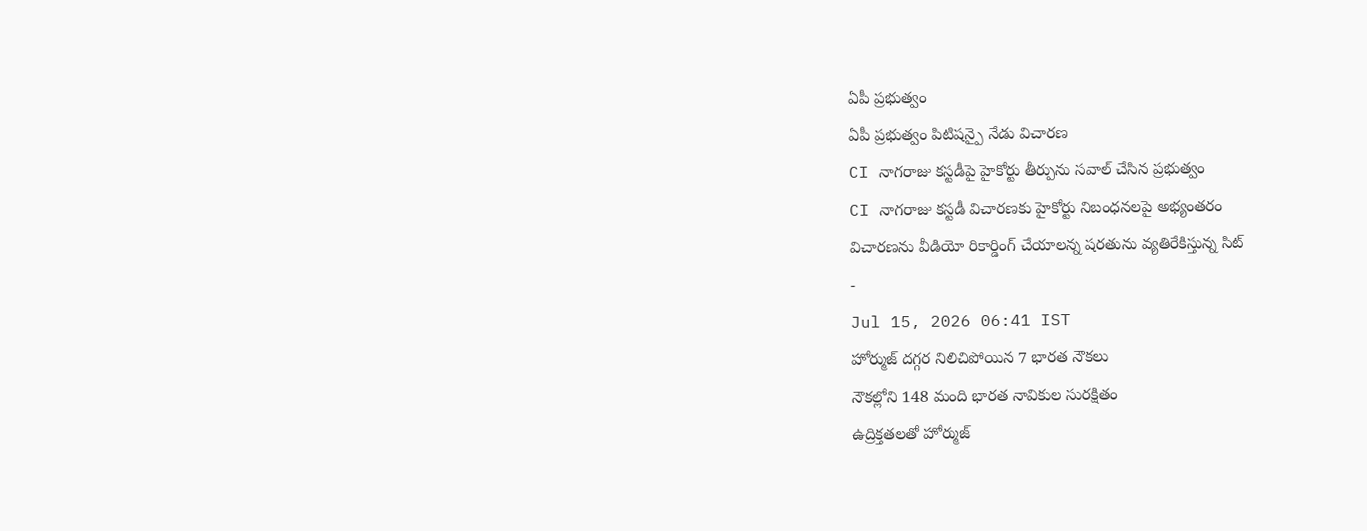ఏపీ ప్రభుత్వం
ఏపీ ప్రభుత్వం పిటిషన్పై నేడు విచారణ
CI నాగరాజు కస్టడీపై హైకోర్టు తీర్పును సవాల్ చేసిన ప్రభుత్వం
CI నాగరాజు కస్టడీ విచారణకు హైకోర్టు నిబంధనలపై అభ్యంతరం
విచారణను వీడియో రికార్డింగ్ చేయాలన్న షరతును వ్యతిరేకిస్తున్న సిట్
-
Jul 15, 2026 06:41 IST
హోర్ముజ్ దగ్గర నిలిచిపోయిన 7 భారత నౌకలు
నౌకల్లోని 148 మంది భారత నావికుల సురక్షితం
ఉద్రిక్తతలతో హోర్ముజ్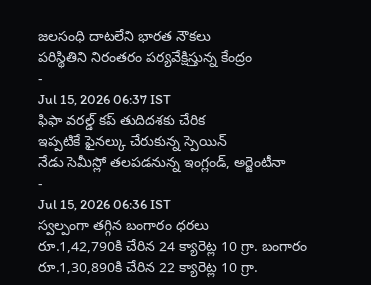జలసంధి దాటలేని భారత నౌకలు
పరిస్థితిని నిరంతరం పర్యవేక్షిస్తున్న కేంద్రం
-
Jul 15, 2026 06:37 IST
ఫిఫా వరల్డ్ కప్ తుదిదశకు చేరిక
ఇప్పటికే ఫైనల్కు చేరుకున్న స్పెయిన్
నేడు సెమీస్లో తలపడనున్న ఇంగ్లండ్, అర్జెంటీనా
-
Jul 15, 2026 06:36 IST
స్వల్పంగా తగ్గిన బంగారం ధరలు
రూ.1,42,790కి చేరిన 24 క్యారెట్ల 10 గ్రా. బంగారం
రూ.1,30,890కి చేరిన 22 క్యారెట్ల 10 గ్రా.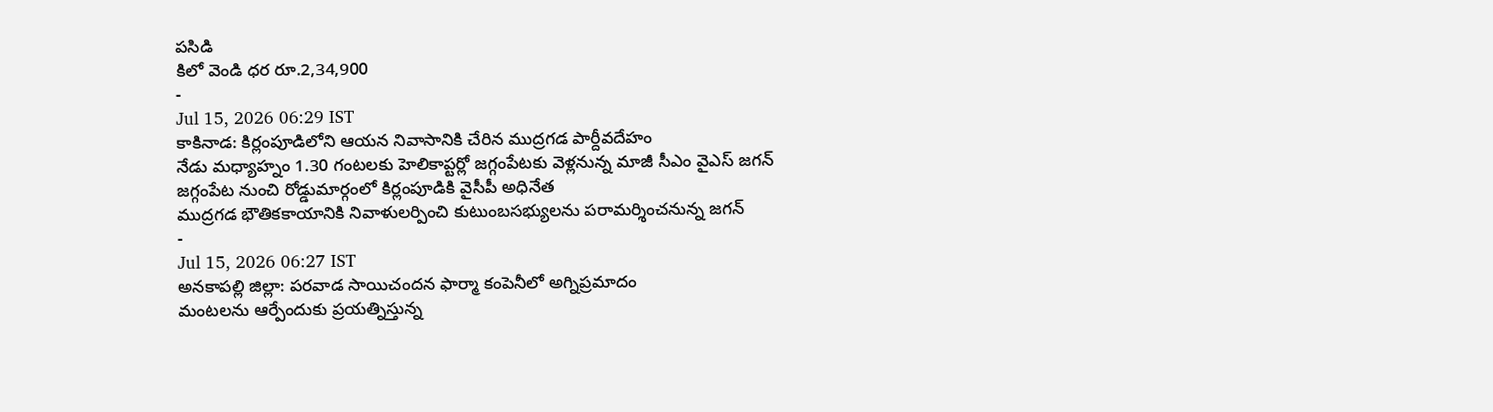పసిడి
కిలో వెండి ధర రూ.2,34,900
-
Jul 15, 2026 06:29 IST
కాకినాడ: కిర్లంపూడిలోని ఆయన నివాసానికి చేరిన ముద్రగడ పార్దీవదేహం
నేడు మధ్యాహ్నం 1.30 గంటలకు హెలికాప్టర్లో జగ్గంపేటకు వెళ్లనున్న మాజీ సీఎం వైఎస్ జగన్
జగ్గంపేట నుంచి రోడ్డుమార్గంలో కిర్లంపూడికి వైసీపీ అధినేత
ముద్రగడ భౌతికకాయానికి నివాళులర్పించి కుటుంబసభ్యులను పరామర్శించనున్న జగన్
-
Jul 15, 2026 06:27 IST
అనకాపల్లి జిల్లా: పరవాడ సాయిచందన ఫార్మా కంపెనీలో అగ్నిప్రమాదం
మంటలను ఆర్పేందుకు ప్రయత్నిస్తున్న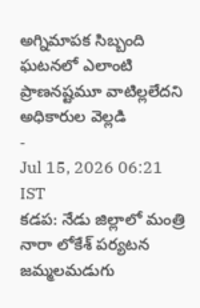అగ్నిమాపక సిబ్బంది
ఘటనలో ఎలాంటి ప్రాణనష్టమూ వాటిల్లలేదని అధికారుల వెల్లడి
-
Jul 15, 2026 06:21 IST
కడప: నేడు జిల్లాలో మంత్రి నారా లోకేశ్ పర్యటన
జమ్మలమడుగు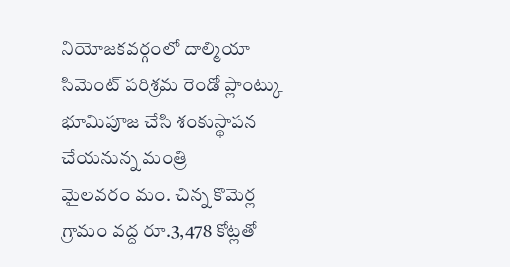నియోజకవర్గంలో దాల్మియా సిమెంట్ పరిశ్రమ రెండో ప్లాంట్కు భూమిపూజ చేసి శంకుస్థాపన చేయనున్న మంత్రి
మైలవరం మం. చిన్న కొమెర్ల గ్రామం వద్ద రూ.3,478 కోట్లతో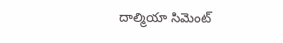దాల్మియా సిమెంట్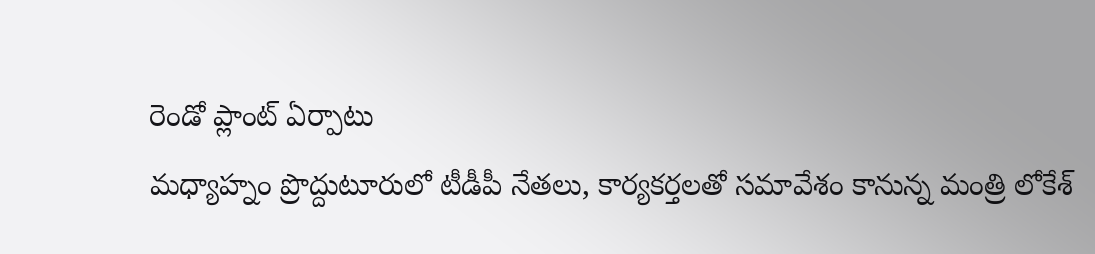రెండో ప్లాంట్ ఏర్పాటు
మధ్యాహ్నం ప్రొద్దుటూరులో టీడీపీ నేతలు, కార్యకర్తలతో సమావేశం కానున్న మంత్రి లోకేశ్